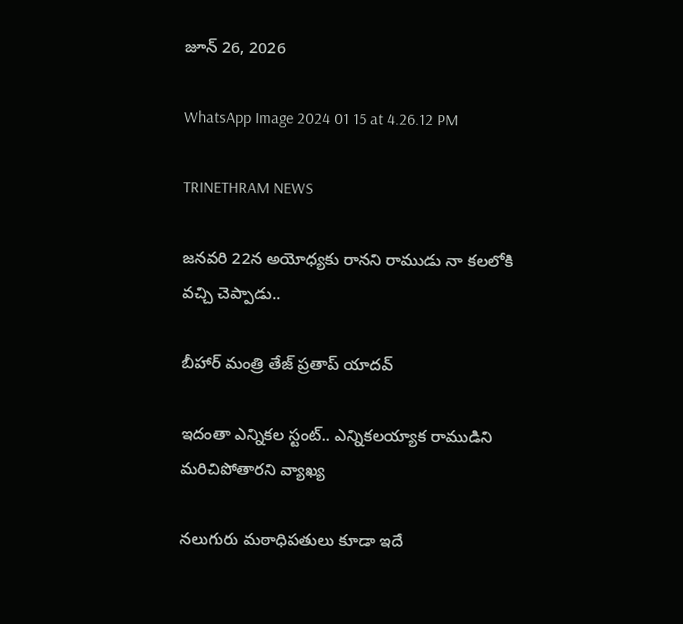జూన్ 26, 2026

WhatsApp Image 2024 01 15 at 4.26.12 PM

TRINETHRAM NEWS

జనవరి 22న అయోధ్యకు రానని రాముడు నా కలలోకి వచ్చి చెప్పాడు..

బీహార్ మంత్రి తేజ్ ప్రతాప్ యాదవ్

ఇదంతా ఎన్నికల స్టంట్.. ఎన్నికలయ్యాక రాముడిని మరిచిపోతారని వ్యాఖ్య

నలుగురు మఠాధిపతులు కూడా ఇదే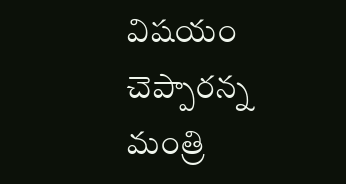విషయం చెప్పారన్న మంత్రి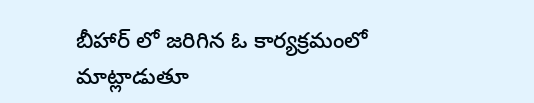బీహార్ లో జరిగిన ఓ కార్యక్రమంలో మాట్లాడుతూ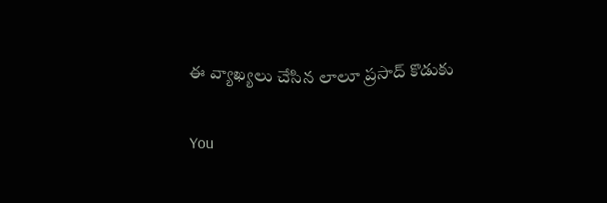ఈ వ్యాఖ్యలు చేసిన లాలూ ప్రసాద్ కొడుకు

You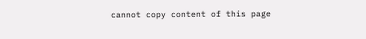cannot copy content of this page